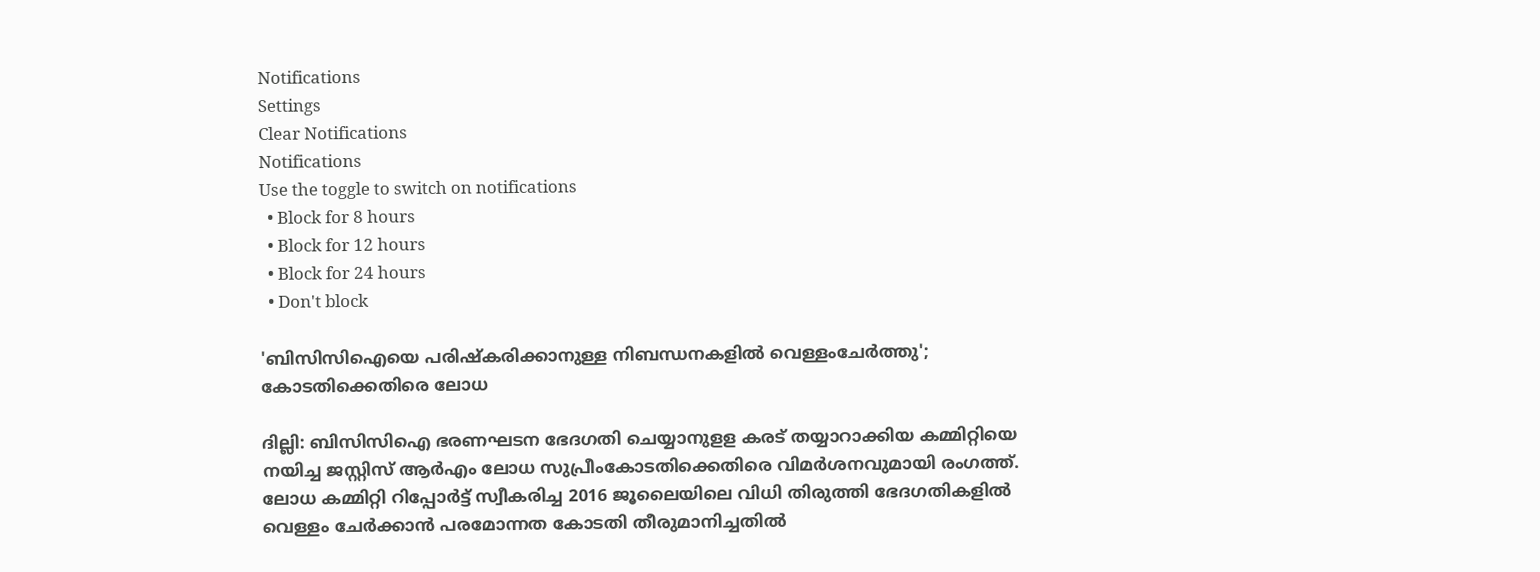Notifications
Settings
Clear Notifications
Notifications
Use the toggle to switch on notifications
  • Block for 8 hours
  • Block for 12 hours
  • Block for 24 hours
  • Don't block

'ബിസിസിഐയെ പരിഷ്‌കരിക്കാനുള്ള നിബന്ധനകളില്‍ വെള്ളംചേര്‍ത്തു'; കോടതിക്കെതിരെ ലോധ

ദില്ലി: ബിസിസിഐ ഭരണഘടന ഭേദഗതി ചെയ്യാനുളള കരട് തയ്യാറാക്കിയ കമ്മിറ്റിയെ നയിച്ച ജസ്റ്റിസ് ആര്‍എം ലോധ സുപ്രീംകോടതിക്കെതിരെ വിമര്‍ശനവുമായി രംഗത്ത്. ലോധ കമ്മിറ്റി റിപ്പോര്‍ട്ട് സ്വീകരിച്ച 2016 ജൂലൈയിലെ വിധി തിരുത്തി ഭേദഗതികളില്‍ വെള്ളം ചേര്‍ക്കാന്‍ പരമോന്നത കോടതി തീരുമാനിച്ചതില്‍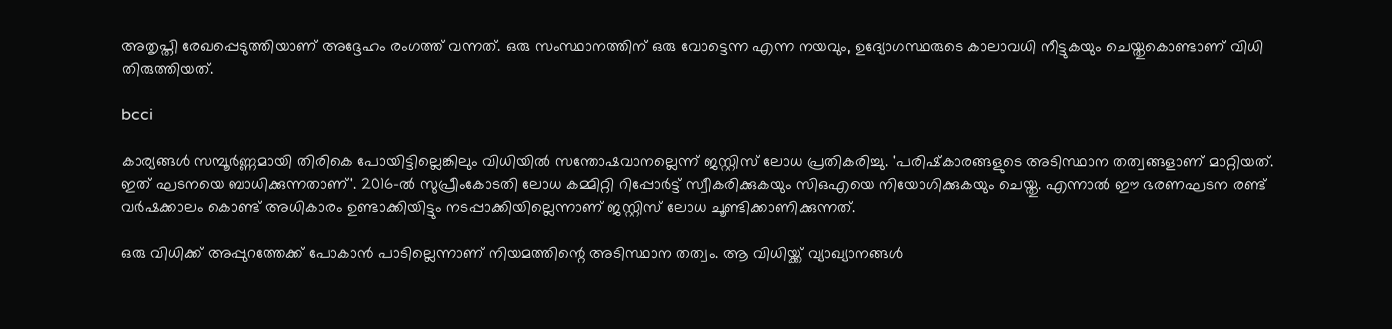അതൃപ്തി രേഖപ്പെടുത്തിയാണ് അദ്ദേഹം രംഗത്ത് വന്നത്. ഒരു സംസ്ഥാനത്തിന് ഒരു വോട്ടെന്ന എന്ന നയവും, ഉദ്യോഗസ്ഥരുടെ കാലാവധി നീട്ടുകയും ചെയ്തുകൊണ്ടാണ് വിധി തിരുത്തിയത്.

bcci

കാര്യങ്ങള്‍ സമ്പൂര്‍ണ്ണമായി തിരികെ പോയിട്ടില്ലെങ്കിലും വിധിയില്‍ സന്തോഷവാനല്ലെന്ന് ജസ്റ്റിസ് ലോധ പ്രതികരിച്ചു. 'പരിഷ്‌കാരങ്ങളുടെ അടിസ്ഥാന തത്വങ്ങളാണ് മാറ്റിയത്. ഇത് ഘടനയെ ബാധിക്കുന്നതാണ്'. 2016-ല്‍ സുപ്രീംകോടതി ലോധ കമ്മിറ്റി റിപ്പോര്‍ട്ട് സ്വീകരിക്കുകയും സിഒഎയെ നിയോഗിക്കുകയും ചെയ്തു. എന്നാല്‍ ഈ ഭരണഘടന രണ്ട് വര്‍ഷക്കാലം കൊണ്ട് അധികാരം ഉണ്ടാക്കിയിട്ടും നടപ്പാക്കിയില്ലെന്നാണ് ജസ്റ്റിസ് ലോധ ചൂണ്ടിക്കാണിക്കുന്നത്.

ഒരു വിധിക്ക് അപ്പുറത്തേക്ക് പോകാന്‍ പാടില്ലെന്നാണ് നിയമത്തിന്റെ അടിസ്ഥാന തത്വം. ആ വിധിയ്ക്ക് വ്യാഖ്യാനങ്ങള്‍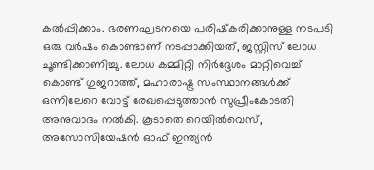കല്‍പ്പിക്കാം. ഭരണഘടനയെ പരിഷ്‌കരിക്കാനുള്ള നടപടി ഒരു വര്‍ഷം കൊണ്ടാണ് നടപ്പാക്കിയത്, ജസ്റ്റിസ് ലോധ ചൂണ്ടിക്കാണിച്ചു. ലോധ കമ്മിറ്റി നിര്‍ദ്ദേശം മാറ്റിവെച്ച് കൊണ്ട് ഗുജറാത്ത്, മഹാരാഷ്ട്ര സംസ്ഥാനങ്ങള്‍ക്ക് ഒന്നിലേറെ വോട്ട് രേഖപ്പെടുത്താന്‍ സുപ്രീംകോടതി അനുവാദം നല്‍കി. കൂടാതെ റെയില്‍വെസ്, അസോസിയേഷന്‍ ഓഫ് ഇന്ത്യന്‍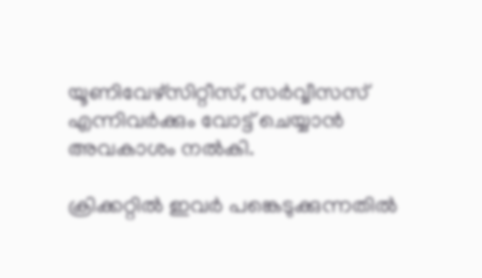യൂണിവേഴ്‌സിറ്റീസ്, സര്‍വ്വീസസ് എന്നിവര്‍ക്കും വോട്ട് ചെയ്യാന്‍ അവകാശം നല്‍കി.

ക്രിക്കറ്റില്‍ ഇവര്‍ പങ്കെടുക്കുന്നതില്‍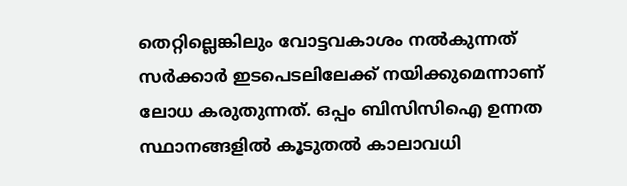തെറ്റില്ലെങ്കിലും വോട്ടവകാശം നല്‍കുന്നത് സര്‍ക്കാര്‍ ഇടപെടലിലേക്ക് നയിക്കുമെന്നാണ് ലോധ കരുതുന്നത്. ഒപ്പം ബിസിസിഐ ഉന്നത സ്ഥാനങ്ങളില്‍ കൂടുതല്‍ കാലാവധി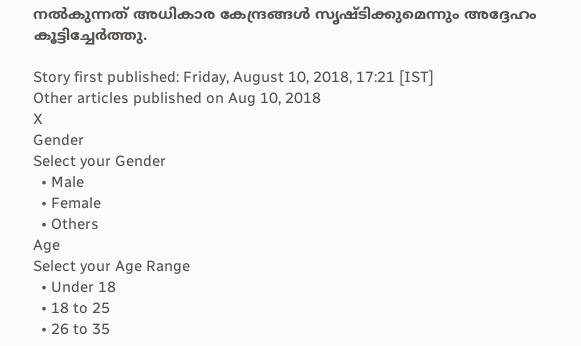നല്‍കുന്നത് അധികാര കേന്ദ്രങ്ങള്‍ സൃഷ്ടിക്കുമെന്നും അദ്ദേഹം കൂട്ടിച്ചേര്‍ത്തു.

Story first published: Friday, August 10, 2018, 17:21 [IST]
Other articles published on Aug 10, 2018
X
Gender
Select your Gender
  • Male
  • Female
  • Others
Age
Select your Age Range
  • Under 18
  • 18 to 25
  • 26 to 35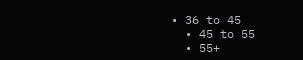• 36 to 45
  • 45 to 55
  • 55+